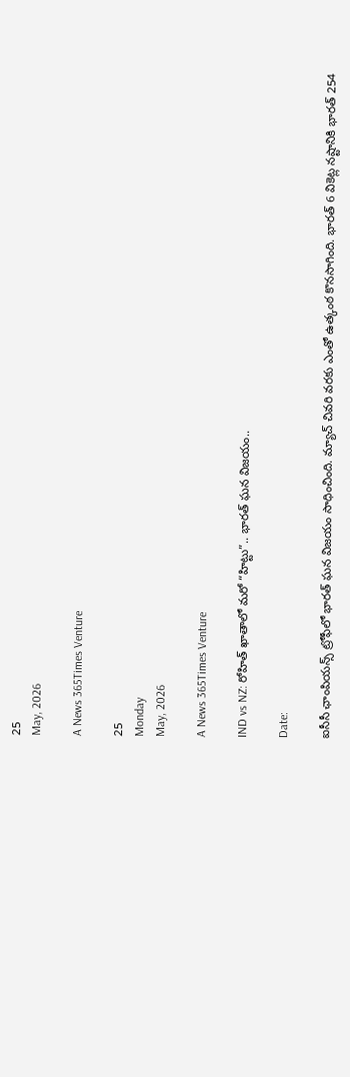25
May, 2026

A News 365Times Venture

25
Monday
May, 2026

A News 365Times Venture

IND vs NZ: రోహిత్ ఖాతాలో మరో “హిట్టు”.. భారత్ ఘన విజయం..

Date:

ఐసీసీ ఛాంపియన్స్ ట్రోఫీలో భారత్‌ ఘన విజయం సాధించింది. మ్యాచ్‌ చివరి వరకు ఎంతో ఉత్కంఠ కొనసాగింది. భారత్ 6 వికెట్ల నష్టానికి భారత్ 254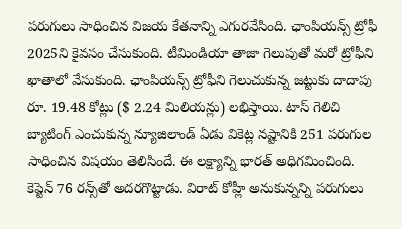పరుగులు సాధించిన విజయ కేతనాన్ని ఎగురవేసింది. ఛాంపియన్స్‌ ట్రోఫీ 2025ని కైవసం చేసుకుంది. టీమిండియా తాజా గెలుపుతో మరో ట్రోఫీని ఖాతాలో వేసుకుంది. ఛాంపియన్స్ ట్రోఫీని గెలుచుకున్న జట్టుకు దాదాపు రూ. 19.48 కోట్లు ($ 2.24 మిలియన్లు) లభిస్తాయి. టాస్ గెలిచి బ్యాటింగ్ ఎంచుకున్న న్యూజిలాండ్ ఏడు వికెట్ల నష్టానికి 251 పరుగుల సాధించిన విషయం తెలిసిందే. ఈ లక్ష్యాన్ని భారత్ అధిగమించింది. కెప్టెన్ 76 రన్స్‌తో అదరగొట్టాడు. విరాట్‌ కోహ్లీ అనుకున్నన్ని పరుగులు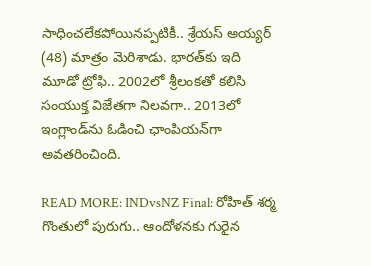సాధించలేకపోయినప్పటికీ.. శ్రేయస్ అయ్యర్ (48) మాత్రం మెరిశాడు. భారత్‌కు ఇది మూడో ట్రోఫి.. 2002లో శ్రీలంకతో కలిసి సంయుక్త విజేతగా నిలవగా.. 2013లో ఇంగ్లాండ్‌ను ఓడించి ఛాంపియన్‌గా అవతరించింది.

READ MORE: INDvsNZ Final: రోహిత్ శర్మ గొంతులో పురుగు.. ఆందోళనకు గురైన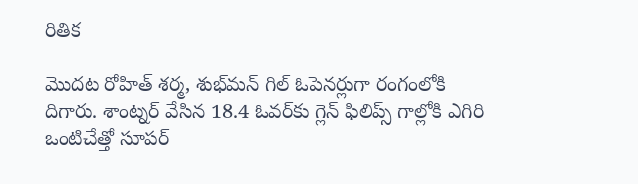రితిక

మొదట రోహిత్ శర్మ, శుభ్‌మన్ గిల్ ఓపెనర్లుగా రంగంలోకి దిగారు. శాంట్నర్ వేసిన 18.4 ఓవర్‌కు గ్లెన్ ఫిలిప్స్‌ గాల్లోకి ఎగిరి ఒంటిచేత్తో సూపర్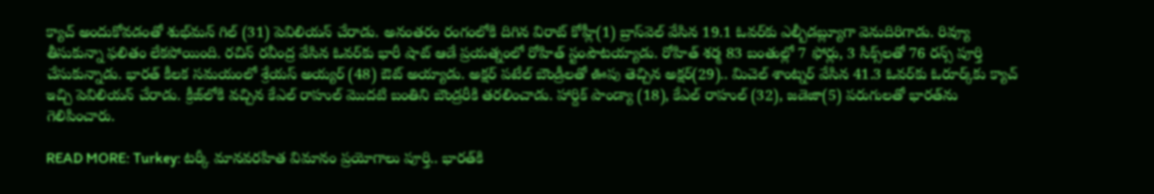క్యాచ్‌ అందుకోవడంతో శుభ్‌మన్ గిల్ (31) పెవిలియన్ చేరాడు. అనంతరం రంగంలోకి దిగిన విరాట్‌ కోహ్లీ(1) బ్రాస్‌వెల్ వేసిన 19.1 ఓవర్‌కు ఎల్బీడబ్ల్యూగా వెనుదిరిగాడు. రివ్యూ తీసుకున్నా ఫలితం లేకపోయింది. రచిన్ రవీంద్ర వేసిన ఓవర్‌కు భారీ షాట్ ఆడే ప్రయత్నంలో రోహిత్ స్టంపౌటయ్యాడు. రోహిత్ శర్మ 83 బంతుల్లో 7 ఫోర్లు, 3 సిక్స్‌లతో 76 రన్స్ పూర్తి చేసుకున్నాడు. భారత్ కీలక సమయంలో శ్రేయస్ అయ్యర్ (48) ఔట్ అయ్యాడు. అక్షర్ పటేల్ బౌండ్రీలతో ఊపు తెచ్చిన అక్షర్(29).. మిచెల్ శాంట్నర్ వేసిన 41.3 ఓవర్‌కు ఓరూర్క్‌కు క్యాచ్‌ ఇచ్చి పెవిలియన్ చేరాడు. క్రీజ్‌లోకి వచ్చిన కేఎల్ రాహుల్ మొదటి బంతిని బౌండ్రరీకి తరలించాడు. హార్దిక్ పాండ్యా (18), కేఎల్ రాహుల్ (32), జడెజా(5) పరుగులతో భారత్‌ను గెలిపించారు.

READ MORE: Turkey: టర్కీ మానవరహిత విమానం ప్రయోగాలు పూర్తి.. భారత్‌కి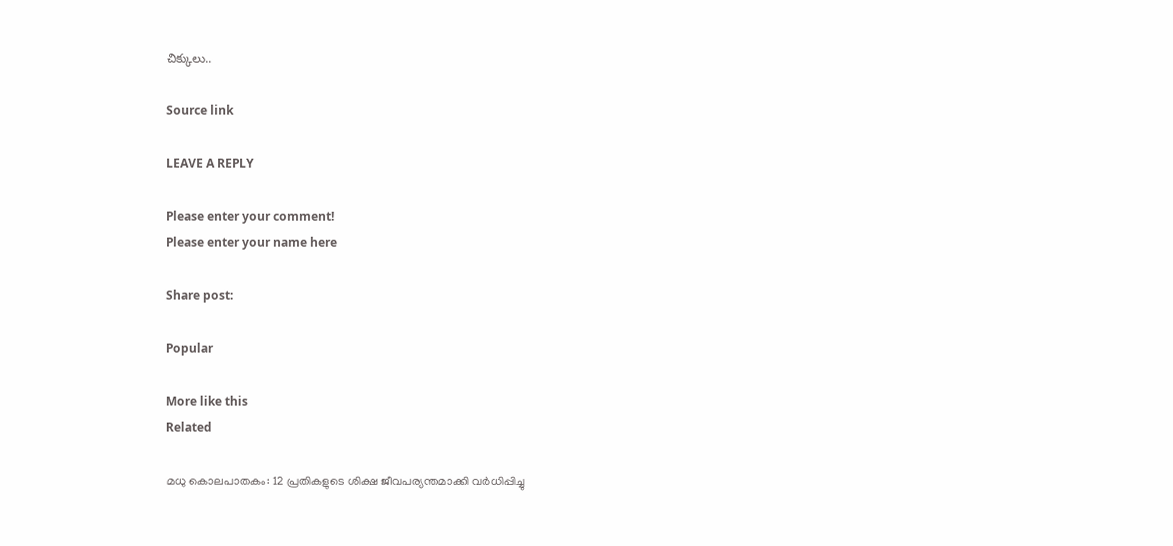చిక్కులు..

Source link

LEAVE A REPLY

Please enter your comment!
Please enter your name here

Share post:

Popular

More like this
Related

മധു കൊലപാതകം: 12 പ്രതികളുടെ ശിക്ഷ ജീവപര്യന്തമാക്കി വര്‍ധിപ്പിച്ചു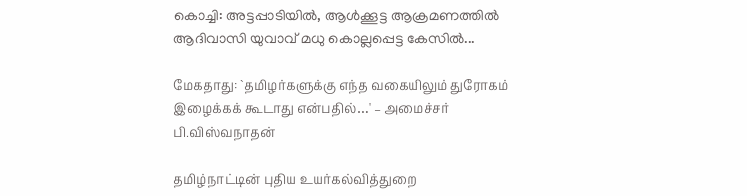കൊച്ചി: അട്ടപ്പാടിയില്‍, ആള്‍ക്കൂട്ട ആക്രമണത്തില്‍ ആദിവാസി യുവാവ് മധു കൊല്ലപ്പെട്ട കേസില്‍...

மேகதாது: `தமிழர்களுக்கு எந்த வகையிலும் துரோகம் இழைக்கக் கூடாது என்பதில்…' – அமைச்சர் பி.விஸ்வநாதன்

தமிழ்நாட்டின் புதிய உயர்கல்வித்துறை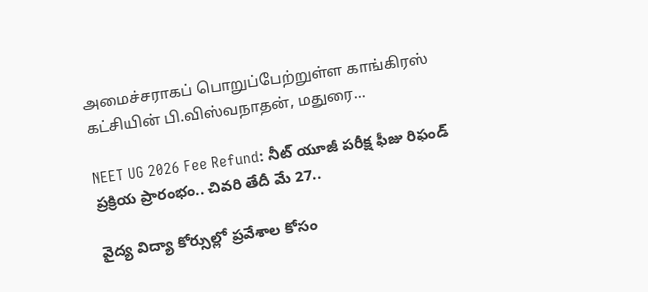அமைச்சராகப் பொறுப்பேற்றுள்ள காங்கிரஸ் கட்சியின் பி.விஸ்வநாதன், மதுரை...

NEET UG 2026 Fee Refund: నీట్ యూజీ పరీక్ష ఫీజు రిఫండ్ ప్రక్రియ ప్రారంభం.. చివరి తేదీ మే 27..

వైద్య విద్యా కోర్సుల్లో ప్రవేశాల కోసం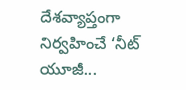దేశవ్యాప్తంగా నిర్వహించే ‘నీట్ యూజీ...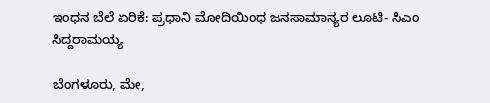ಇಂಧನ ಬೆಲೆ ಏರಿಕೆ: ಪ್ರಧಾನಿ ಮೋದಿಯಿಂಧ ಜನಸಾಮಾನ್ಯರ ಲೂಟಿ- ಸಿಎಂ ಸಿದ್ದರಾಮಯ್ಯ

ಬೆಂಗಳೂರು, ಮೇ,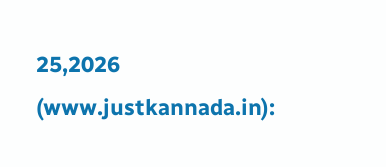25,2026 (www.justkannada.in):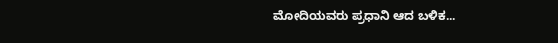ಮೋದಿಯವರು ಪ್ರಧಾನಿ ಆದ ಬಳಿಕ...